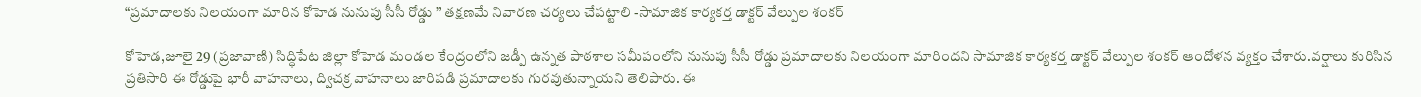“ప్రమాదాలకు నిలయంగా మారిన కోహెడ నునుపు సీసీ రోడ్డు ” తక్షణమే నివారణ చర్యలు చేపట్టాలి -సామాజిక కార్యకర్త డాక్టర్ వేల్పుల శంకర్

కోహెడ,జూలై 29 (ప్రజావాణి) సిద్ధిపేట జిల్లా కోహెడ మండల కేంద్రంలోని జడ్పీ ఉన్నత పాఠశాల సమీపంలోని నునుపు సీసీ రోడ్డు ప్రమాదాలకు నిలయంగా మారిందని సామాజిక కార్యకర్త డాక్టర్ వేల్పుల శంకర్ ఆందోళన వ్యక్తం చేశారు.వర్షాలు కురిసిన ప్రతిసారి ఈ రోడ్డుపై భారీ వాహనాలు, ద్విచక్ర వాహనాలు జారిపడి ప్రమాదాలకు గురవుతున్నాయని తెలిపారు. ఈ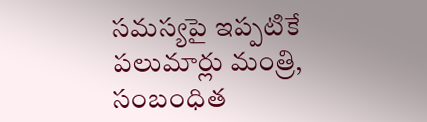సమస్యపై ఇప్పటికే పలుమార్లు మంత్రి, సంబంధిత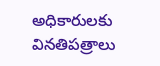అధికారులకు వినతిపత్రాలు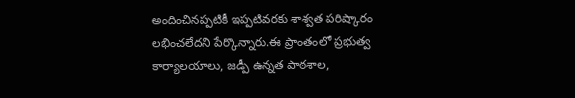అందించినప్పటికీ ఇప్పటివరకు శాశ్వత పరిష్కారం లభించలేదని పేర్కొన్నారు.ఈ ప్రాంతంలో ప్రభుత్వ కార్యాలయాలు, జడ్పీ ఉన్నత పాఠశాల,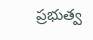ప్రభుత్వ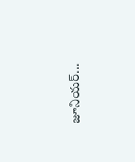జూనియర్...